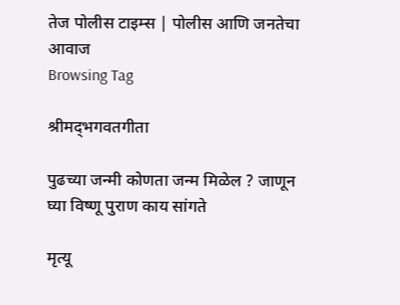तेज पोलीस टाइम्स | पोलीस आणि जनतेचा आवाज
Browsing Tag

श्रीमद्‌भगवतगीता

पुढच्या जन्मी कोणता जन्म मिळेल ? जाणून घ्या विष्णू पुराण काय सांगते

मृत्यू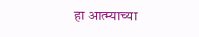हा आत्म्याच्या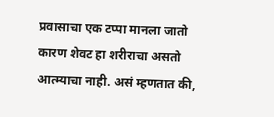प्रवासाचा एक टप्पा मानला जातो कारण शेवट हा शरीराचा असतो आत्म्याचा नाही. असं म्हणतात की,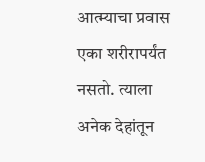आत्म्याचा प्रवास एका शरीरापर्यंत नसतो. त्याला अनेक देहांतून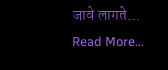जावे लागते…
Read More...